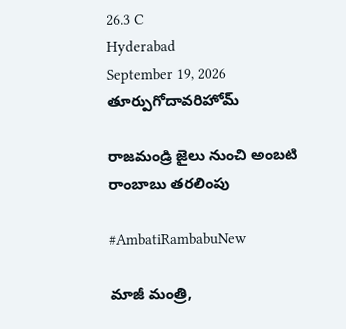26.3 C
Hyderabad
September 19, 2026
తూర్పుగోదావరిహోమ్

రాజమండ్రి జైలు నుంచి అంబటి రాంబాబు తరలింపు

#AmbatiRambabuNew

మాజీ మంత్రి,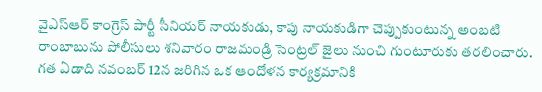వైఎస్ఆర్ కాంగ్రెస్ పార్టీ సీనియర్ నాయకుడు, కాపు నాయకుడిగా చెప్పుకుంటున్న అంబటి రాంబాబును పోలీసులు శనివారం రాజమండ్రి సెంట్రల్ జైలు నుంచి గుంటూరుకు తరలించారు. గత ఏడాది నవంబర్ 12న జరిగిన ఒక ఆందోళన కార్యక్రమానికి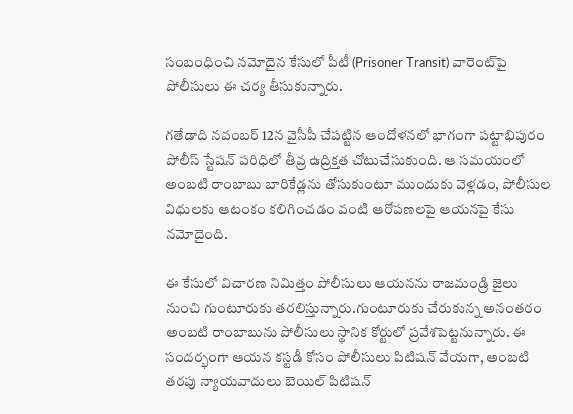సంబంధించి నమోదైన కేసులో పీటీ (Prisoner Transit) వారెంట్‌పై పోలీసులు ఈ చర్య తీసుకున్నారు.

గతేడాది నవంబర్ 12న వైసీపీ చేపట్టిన ఆందోళనలో భాగంగా పట్టాభిపురం పోలీస్ స్టేషన్ పరిధిలో తీవ్ర ఉద్రిక్తత చోటుచేసుకుంది. ఆ సమయంలో అంబటి రాంబాబు బారికేడ్లను తోసుకుంటూ ముందుకు వెళ్లడం, పోలీసుల విధులకు ఆటంకం కలిగించడం వంటి ఆరోపణలపై ఆయనపై కేసు నమోదైంది.

ఈ కేసులో విచారణ నిమిత్తం పోలీసులు ఆయనను రాజమండ్రి జైలు నుంచి గుంటూరుకు తరలిస్తున్నారు.గుంటూరుకు చేరుకున్న అనంతరం అంబటి రాంబాబును పోలీసులు స్థానిక కోర్టులో ప్రవేశపెట్టనున్నారు. ఈ సందర్భంగా ఆయన కస్టడీ కోసం పోలీసులు పిటిషన్ వేయగా, అంబటి తరపు న్యాయవాదులు బెయిల్ పిటిషన్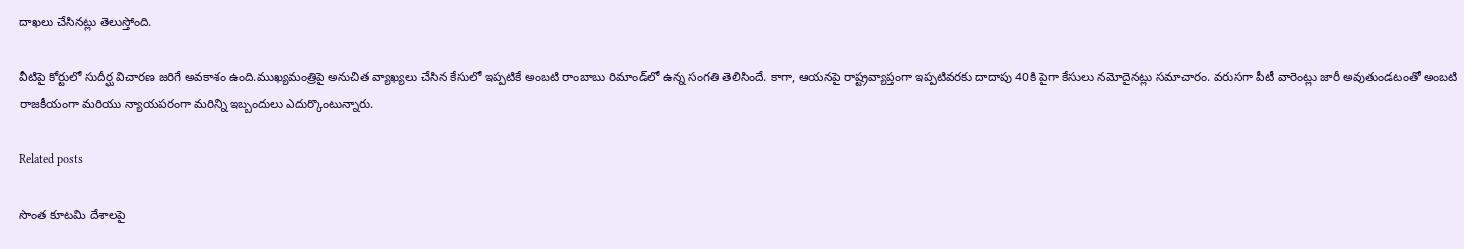దాఖలు చేసినట్లు తెలుస్తోంది.

వీటిపై కోర్టులో సుదీర్ఘ విచారణ జరిగే అవకాశం ఉంది.ముఖ్యమంత్రిపై అనుచిత వ్యాఖ్యలు చేసిన కేసులో ఇప్పటికే అంబటి రాంబాబు రిమాండ్‌లో ఉన్న సంగతి తెలిసిందే. కాగా, ఆయనపై రాష్ట్రవ్యాప్తంగా ఇప్పటివరకు దాదాపు 40కి పైగా కేసులు నమోదైనట్లు సమాచారం. వరుసగా పీటీ వారెంట్లు జారీ అవుతుండటంతో అంబటి రాజకీయంగా మరియు న్యాయపరంగా మరిన్ని ఇబ్బందులు ఎదుర్కొంటున్నారు.

Related posts

సొంత కూటమి దేశాలపై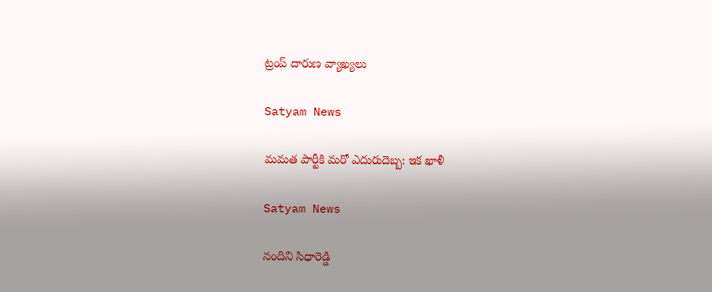ట్రంప్ దారుణ వ్యాఖ్యలు

Satyam News

మమత పార్టీకి మరో ఎదురుదెబ్బ: ఇక ఖాళీ

Satyam News

నందిని సిధారెడ్డి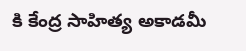కి కేంద్ర సాహిత్య అకాడమీ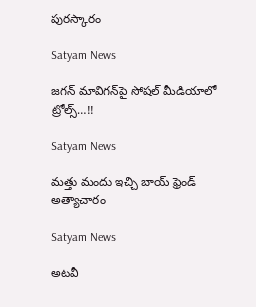పురస్కారం

Satyam News

జగన్‌ మావిగన్‌పై సోషల్‌ మీడియాలో ట్రోల్స్‌…!!

Satyam News

మత్తు మందు ఇచ్చి బాయ్ ఫ్రెండ్ అత్యాచారం

Satyam News

అటవీ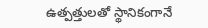ఉత్పత్తులతో స్థానికంగానే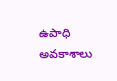ఉపాధి అవకాశాలు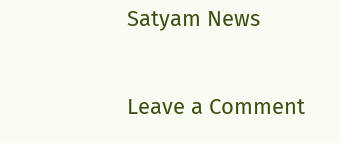Satyam News

Leave a Comment